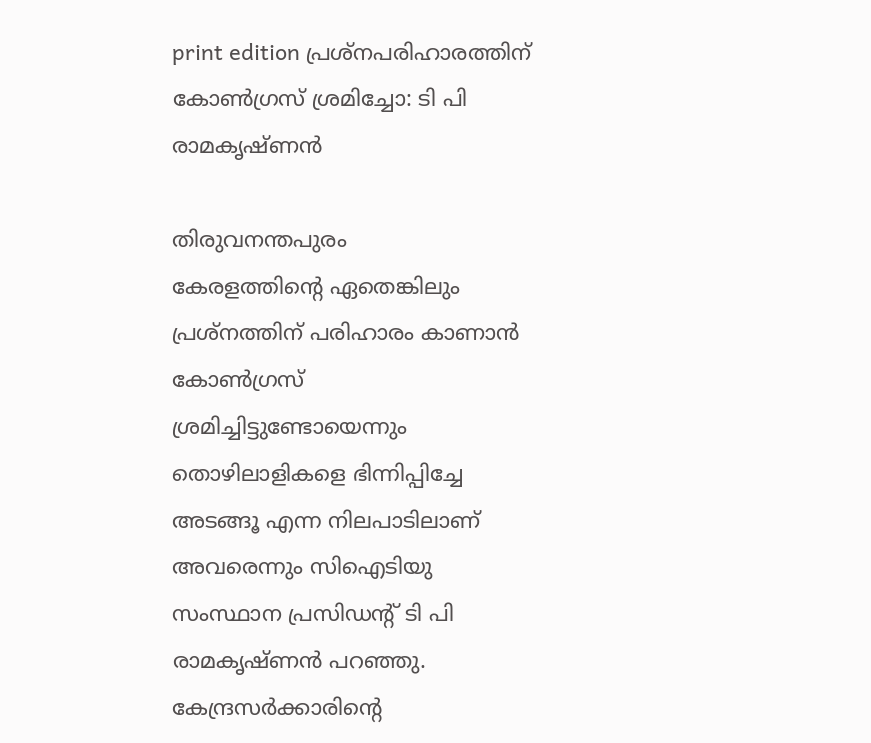print edition പ്രശ്നപരിഹാരത്തിന് കോൺഗ്രസ് ശ്രമിച്ചോ: ടി പി രാമകൃഷ്ണൻ

തിരുവനന്തപുരം
കേരളത്തിന്റെ ഏതെങ്കിലും പ്രശ്നത്തിന് പരിഹാരം കാണാൻ കോൺഗ്രസ് ശ്രമിച്ചിട്ടുണ്ടോയെന്നും തൊഴിലാളികളെ ഭിന്നിപ്പിച്ചേ അടങ്ങൂ എന്ന നിലപാടിലാണ് അവരെന്നും സിഐടിയു സംസ്ഥാന പ്രസിഡന്റ് ടി പി രാമകൃഷ്ണൻ പറഞ്ഞു. കേന്ദ്രസർക്കാരിന്റെ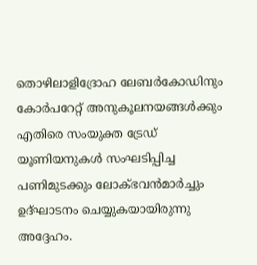തൊഴിലാളിദ്രോഹ ലേബർകോഡിനും കോർപറേറ്റ് അനുകൂലനയങ്ങൾക്കും എതിരെ സംയുക്ത ട്രേഡ് യൂണിയനുകൾ സംഘടിപ്പിച്ച പണിമുടക്കും ലോക്ഭവൻമാർച്ചും ഉദ്ഘാടനം ചെയ്യുകയായിരുന്നു അദ്ദേഹം.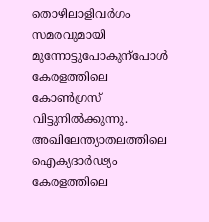തൊഴിലാളിവർഗം സമരവുമായി മുന്നോട്ടുപോകുന്പോൾ കേരളത്തിലെ കോൺഗ്രസ് വിട്ടുനിൽക്കുന്നു. അഖിലേന്ത്യാതലത്തിലെ ഐക്യദാർഢ്യം കേരളത്തിലെ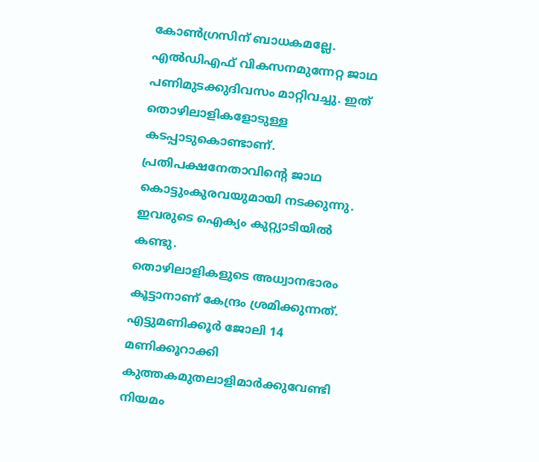കോൺഗ്രസിന് ബാധകമല്ലേ. എൽഡിഎഫ് വികസനമുന്നേറ്റ ജാഥ പണിമുടക്കുദിവസം മാറ്റിവച്ചു. ഇത് തൊഴിലാളികളോടുള്ള കടപ്പാടുകൊണ്ടാണ്. പ്രതിപക്ഷനേതാവിന്റെ ജാഥ കൊട്ടുംകുരവയുമായി നടക്കുന്നു. ഇവരുടെ ഐക്യം കുറ്റ്യാടിയിൽ കണ്ടു.
തൊഴിലാളികളുടെ അധ്വാനഭാരം കൂട്ടാനാണ് കേന്ദ്രം ശ്രമിക്കുന്നത്. എട്ടുമണിക്കൂർ ജോലി 14 മണിക്കൂറാക്കി കുത്തകമുതലാളിമാർക്കുവേണ്ടി നിയമം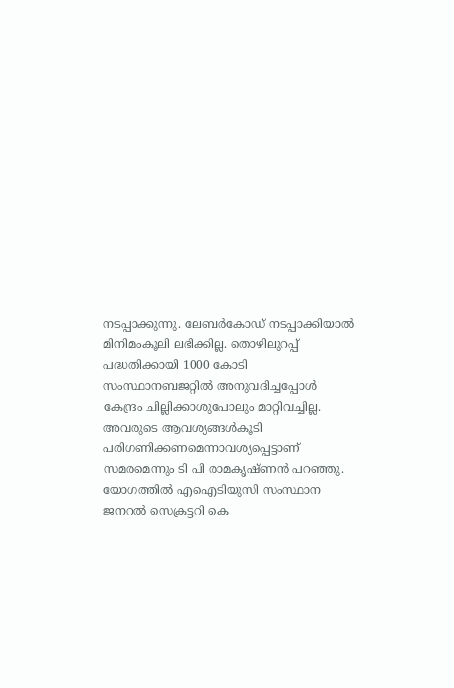നടപ്പാക്കുന്നു. ലേബർകോഡ് നടപ്പാക്കിയാൽ മിനിമംകൂലി ലഭിക്കില്ല. തൊഴിലുറപ്പ് പദ്ധതിക്കായി 1000 കോടി സംസ്ഥാനബജറ്റിൽ അനുവദിച്ചപ്പോൾ കേന്ദ്രം ചില്ലിക്കാശുപോലും മാറ്റിവച്ചില്ല. അവരുടെ ആവശ്യങ്ങൾകൂടി പരിഗണിക്കണമെന്നാവശ്യപ്പെട്ടാണ് സമരമെന്നും ടി പി രാമകൃഷ്ണൻ പറഞ്ഞു. യോഗത്തിൽ എഐടിയുസി സംസ്ഥാന ജനറൽ സെക്രട്ടറി കെ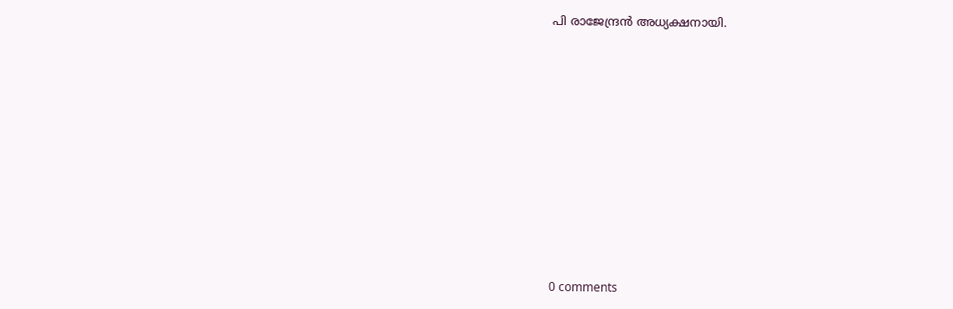പി രാജേന്ദ്രൻ അധ്യക്ഷനായി.











0 comments